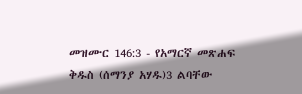መዝሙር 146:3 - የአማርኛ መጽሐፍ ቅዱስ (ሰማንያ አሃዱ)3 ልባቸው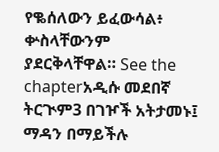የቈሰለውን ይፈውሳል፥ ቍስላቸውንም ያደርቅላቸዋል። See the chapterአዲሱ መደበኛ ትርጒም3 በገዦች አትታመኑ፤ ማዳን በማይችሉ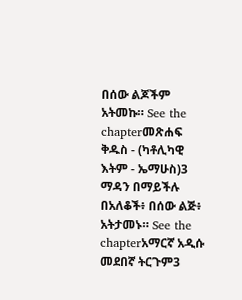በሰው ልጆችም አትመኩ። See the chapterመጽሐፍ ቅዱስ - (ካቶሊካዊ እትም - ኤማሁስ)3 ማዳን በማይችሉ በአለቆች፥ በሰው ልጅ፥ አትታመኑ። See the chapterአማርኛ አዲሱ መደበኛ ትርጉም3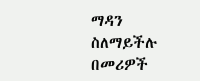ማዳን ስለማይችሉ በመሪዎች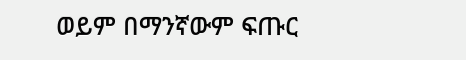ወይም በማንኛውም ፍጡር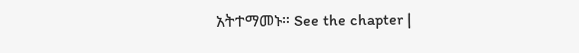አትተማመኑ። See the chapter |